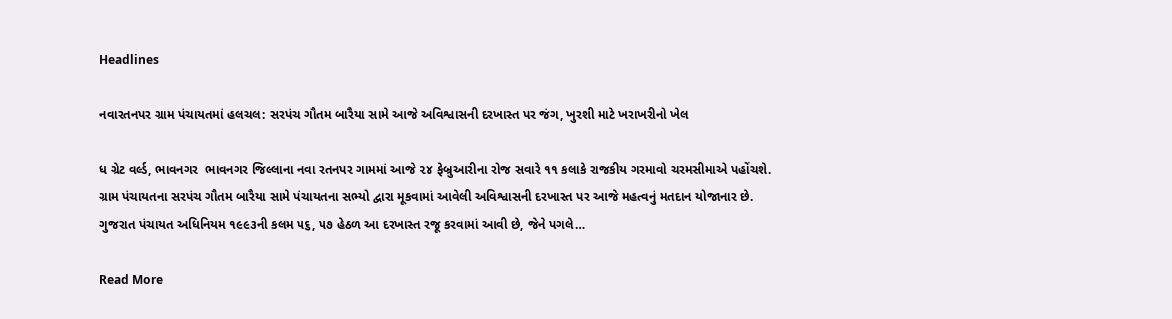Headlines

નવારતનપર ગ્રામ પંચાયતમાં હલચલ: સરપંચ ગૌતમ બારૈયા સામે આજે અવિશ્વાસની દરખાસ્ત પર જંગ, ખુરશી માટે ખરાખરીનો ખેલ

ધ ગ્રેટ વર્લ્ડ, ભાવનગર  ભાવનગર જિલ્લાના નવા રતનપર ગામમાં આજે ૨૪ ફેબ્રુઆરીના રોજ સવારે ૧૧ કલાકે રાજકીય ગરમાવો ચરમસીમાએ પહોંચશે. ગ્રામ પંચાયતના સરપંચ ગૌતમ બારૈયા સામે પંચાયતના સભ્યો દ્વારા મૂકવામાં આવેલી અવિશ્વાસની દરખાસ્ત પર આજે મહત્વનું મતદાન યોજાનાર છે. ગુજરાત પંચાયત અધિનિયમ ૧૯૯૩ની કલમ ૫૬, ૫૭ હેઠળ આ દરખાસ્ત રજૂ કરવામાં આવી છે, જેને પગલે…

Read More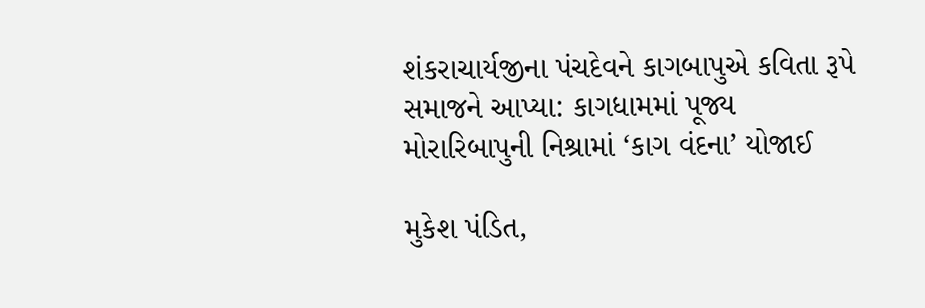શંકરાચાર્યજીના પંચદેવને કાગબાપુએ કવિતા રૂપે સમાજને આપ્યા: કાગધામમાં પૂજ્ય મોરારિબાપુની નિશ્રામાં ‘કાગ વંદના’ યોજાઈ

મુકેશ પંડિત,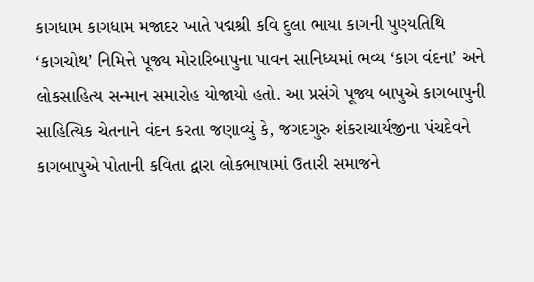કાગધામ કાગધામ મજાદર ખાતે પદ્મશ્રી કવિ દુલા ભાયા કાગની પુણ્યતિથિ ‘કાગચોથ’ નિમિત્તે પૂજ્ય મોરારિબાપુના પાવન સાનિધ્યમાં ભવ્ય ‘કાગ વંદના’ અને લોકસાહિત્ય સન્માન સમારોહ યોજાયો હતો. આ પ્રસંગે પૂજ્ય બાપુએ કાગબાપુની સાહિત્યિક ચેતનાને વંદન કરતા જણાવ્યું કે, જગદગુરુ શંકરાચાર્યજીના પંચદેવને કાગબાપુએ પોતાની કવિતા દ્વારા લોકભાષામાં ઉતારી સમાજને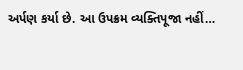અર્પણ કર્યા છે. આ ઉપક્રમ વ્યક્તિપૂજા નહીં…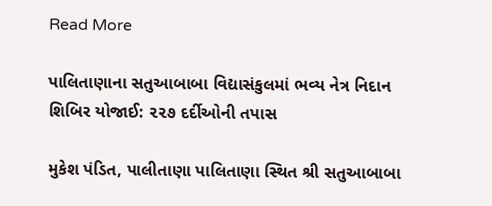Read More

પાલિતાણાના સતુઆબાબા વિદ્યાસંકુલમાં ભવ્ય નેત્ર નિદાન શિબિર યોજાઈ: ૨૨૭ દર્દીઓની તપાસ

મુકેશ પંડિત, પાલીતાણા પાલિતાણા સ્થિત શ્રી સતુઆબાબા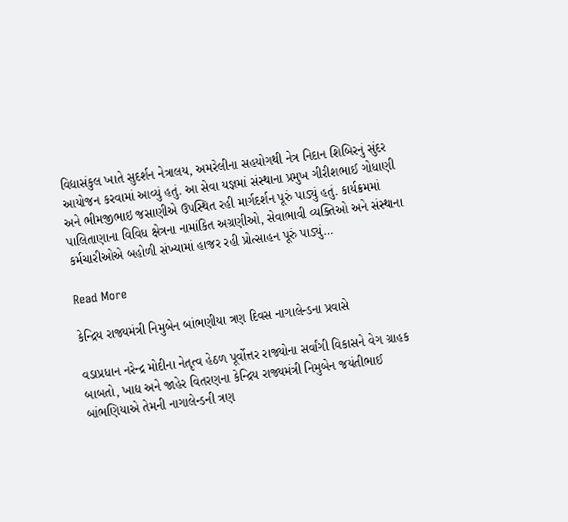વિદ્યાસંકુલ ખાતે સુદર્શન નેત્રાલય, અમરેલીના સહયોગથી નેત્ર નિદાન શિબિરનું સુંદર આયોજન કરવામાં આવ્યું હતું. આ સેવા યજ્ઞમાં સંસ્થાના પ્રમુખ ગીરીશભાઈ ગોધાણી અને ભીમજીભાઇ જસાણીએ ઉપસ્થિત રહી માર્ગદર્શન પૂરું પાડ્યું હતું. કાર્યક્રમમાં પાલિતાણાના વિવિધ ક્ષેત્રના નામાંકિત અગ્રણીઓ, સેવાભાવી વ્યક્તિઓ અને સંસ્થાના કર્મચારીઓએ બહોળી સંખ્યામાં હાજર રહી પ્રોત્સાહન પૂરું પાડ્યું…

Read More

કેન્દ્રિય રાજ્યમંત્રી નિમુબેન બાંભણીયા ત્રણ દિવસ નાગાલેન્ડના પ્રવાસે

વડાપ્રધાન નરેન્દ્ર મોદીના નેતૃત્વ હેઠળ પૂર્વોત્તર રાજ્યોના સર્વાંગી વિકાસને વેગ ગ્રાહક બાબતો, ખાદ્ય અને જાહેર વિતરણના કેન્દ્રિય રાજ્યમંત્રી નિમુબેન જયંતીભાઈ બાંભણિયાએ તેમની નાગાલેન્ડની ત્રણ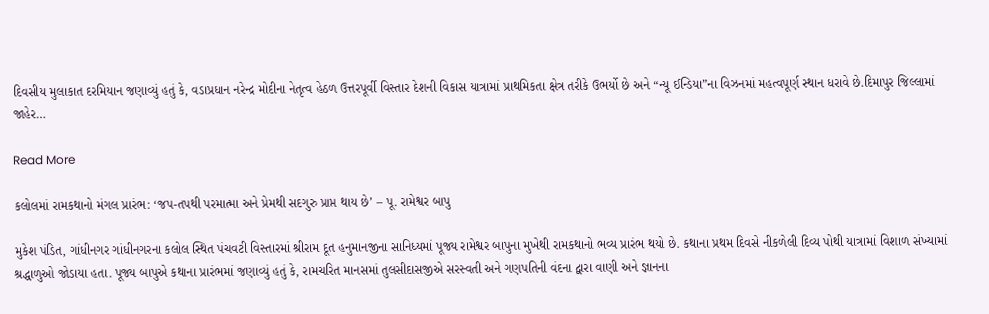દિવસીય મુલાકાત દરમિયાન જણાવ્યું હતું કે, વડાપ્રધાન નરેન્દ્ર મોદીના નેતૃત્વ હેઠળ ઉત્તરપૂર્વી વિસ્તાર દેશની વિકાસ યાત્રામાં પ્રાથમિકતા ક્ષેત્ર તરીકે ઉભર્યો છે અને “ન્યૂ ઈન્ડિયા”ના વિઝનમાં મહત્વપૂર્ણ સ્થાન ધરાવે છે.દિમાપુર જિલ્લામાં જાહેર…

Read More

કલોલમાં રામકથાનો મંગલ પ્રારંભ: ‘જપ-તપથી પરમાત્મા અને પ્રેમથી સદગુરુ પ્રાપ્ત થાય છે’ – પૂ. રામેશ્વર બાપુ

મુકેશ પંડિત, ગાંધીનગર ગાંધીનગરના કલોલ સ્થિત પંચવટી વિસ્તારમાં શ્રીરામ દૂત હનુમાનજીના સાનિધ્યમાં પૂજ્ય રામેશ્વર બાપુના મુખેથી રામકથાનો ભવ્ય પ્રારંભ થયો છે. કથાના પ્રથમ દિવસે નીકળેલી દિવ્ય પોથી યાત્રામાં વિશાળ સંખ્યામાં શ્રદ્ધાળુઓ જોડાયા હતા. પૂજ્ય બાપુએ કથાના પ્રારંભમાં જણાવ્યું હતું કે, રામચરિત માનસમાં તુલસીદાસજીએ સરસ્વતી અને ગણપતિની વંદના દ્વારા વાણી અને જ્ઞાનના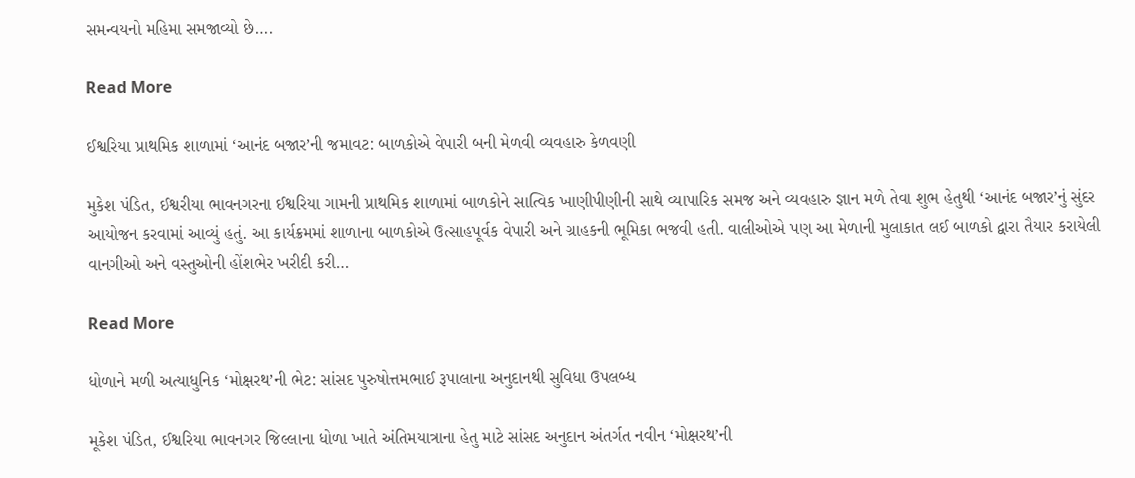સમન્વયનો મહિમા સમજાવ્યો છે….

Read More

ઈશ્વરિયા પ્રાથમિક શાળામાં ‘આનંદ બજાર’ની જમાવટ: બાળકોએ વેપારી બની મેળવી વ્યવહારુ કેળવણી

મુકેશ પંડિત, ઈશ્વરીયા ભાવનગરના ઈશ્વરિયા ગામની પ્રાથમિક શાળામાં બાળકોને સાત્વિક ખાણીપીણીની સાથે વ્યાપારિક સમજ અને વ્યવહારુ જ્ઞાન મળે તેવા શુભ હેતુથી ‘આનંદ બજાર’નું સુંદર આયોજન કરવામાં આવ્યું હતું. આ કાર્યક્રમમાં શાળાના બાળકોએ ઉત્સાહપૂર્વક વેપારી અને ગ્રાહકની ભૂમિકા ભજવી હતી. વાલીઓએ પણ આ મેળાની મુલાકાત લઈ બાળકો દ્વારા તૈયાર કરાયેલી વાનગીઓ અને વસ્તુઓની હોંશભેર ખરીદી કરી…

Read More

ધોળાને મળી અત્યાધુનિક ‘મોક્ષરથ’ની ભેટ: સાંસદ પુરુષોત્તમભાઈ રૂપાલાના અનુદાનથી સુવિધા ઉપલબ્ધ

મૂકેશ પંડિત, ઈશ્વરિયા ભાવનગર જિલ્લાના ધોળા ખાતે અંતિમયાત્રાના હેતુ માટે સાંસદ અનુદાન અંતર્ગત નવીન ‘મોક્ષરથ’ની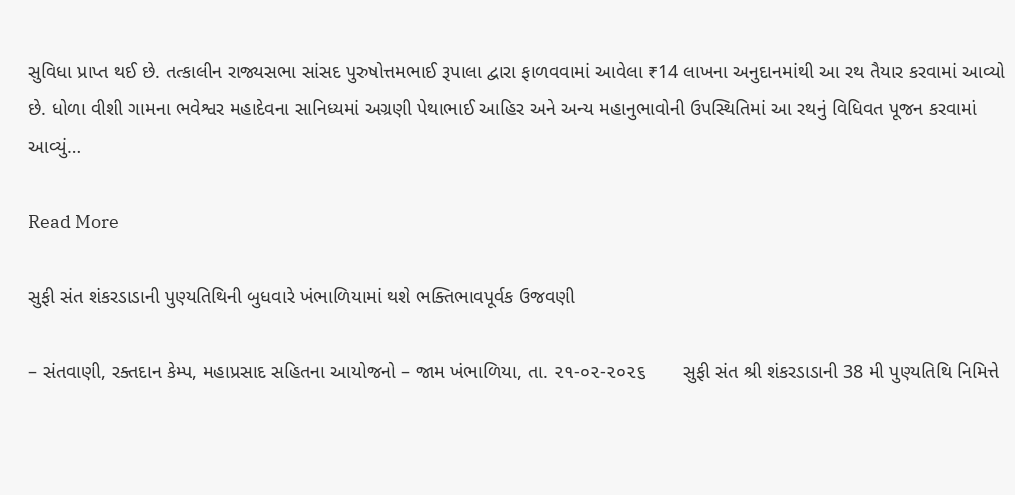સુવિધા પ્રાપ્ત થઈ છે. તત્કાલીન રાજ્યસભા સાંસદ પુરુષોત્તમભાઈ રૂપાલા દ્વારા ફાળવવામાં આવેલા ₹14 લાખના અનુદાનમાંથી આ રથ તૈયાર કરવામાં આવ્યો છે. ધોળા વીશી ગામના ભવેશ્વર મહાદેવના સાનિધ્યમાં અગ્રણી પેથાભાઈ આહિર અને અન્ય મહાનુભાવોની ઉપસ્થિતિમાં આ રથનું વિધિવત પૂજન કરવામાં આવ્યું…

Read More

સુફી સંત શંકરડાડાની પુણ્યતિથિની બુધવારે ખંભાળિયામાં થશે ભક્તિભાવપૂર્વક ઉજવણી

– સંતવાણી, રક્તદાન કેમ્પ, મહાપ્રસાદ સહિતના આયોજનો – જામ ખંભાળિયા, તા. ૨૧-૦૨-૨૦૨૬       સુફી સંત શ્રી શંકરડાડાની 38 મી પુણ્યતિથિ નિમિત્તે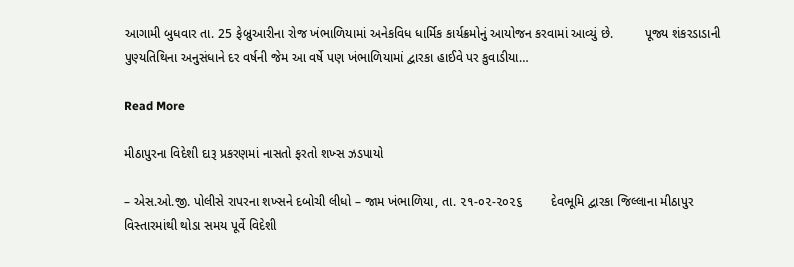આગામી બુધવાર તા. 25 ફેબ્રુઆરીના રોજ ખંભાળિયામાં અનેકવિધ ધાર્મિક કાર્યક્રમોનું આયોજન કરવામાં આવ્યું છે.         પૂજ્ય શંકરડાડાની પુણ્યતિથિના અનુસંધાને દર વર્ષની જેમ આ વર્ષે પણ ખંભાળિયામાં દ્વારકા હાઈવે પર કુવાડીયા…

Read More

મીઠાપુરના વિદેશી દારૂ પ્રકરણમાં નાસતો ફરતો શખ્સ ઝડપાયો

– એસ.ઓ.જી. પોલીસે રાપરના શખ્સને દબોચી લીધો – જામ ખંભાળિયા, તા. ૨૧-૦૨-૨૦૨૬        દેવભૂમિ દ્વારકા જિલ્લાના મીઠાપુર વિસ્તારમાંથી થોડા સમય પૂર્વે વિદેશી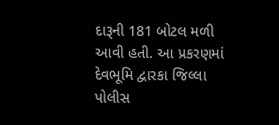દારૂની 181 બોટલ મળી આવી હતી. આ પ્રકરણમાં દેવભૂમિ દ્વારકા જિલ્લા પોલીસ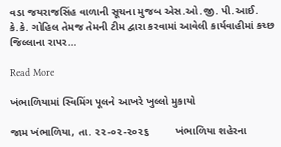વડા જયરાજસિંહ વાળાની સૂચના મુજબ એસ.ઓ.જી. પી.આઈ. કે.કે. ગોહિલ તેમજ તેમની ટીમ દ્વારા કરવામાં આવેલી કાર્યવાહીમાં કચ્છ જિલ્લાના રાપર…

Read More

ખંભાળિયામાં સ્વિમિંગ પૂલને આખરે ખુલ્લો મુકાયો

જામ ખંભાળિયા, તા. ૨૨-૦૨-૨૦૨૬         ખંભાળિયા શહેરના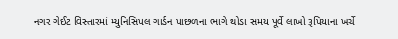નગર ગેઈટ વિસ્તારમાં મ્યુનિસિપલ ગાર્ડન પાછળના ભાગે થોડા સમય પૂર્વે લાખો રૂપિયાના ખર્ચે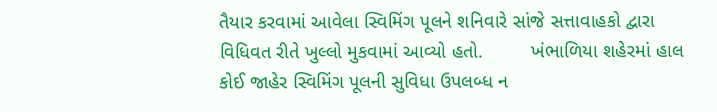તૈયાર કરવામાં આવેલા સ્વિમિંગ પૂલને શનિવારે સાંજે સત્તાવાહકો દ્વારા વિધિવત રીતે ખુલ્લો મુકવામાં આવ્યો હતો.         ખંભાળિયા શહેરમાં હાલ કોઈ જાહેર સ્વિમિંગ પૂલની સુવિધા ઉપલબ્ધ ન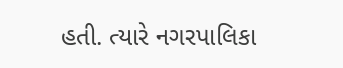હતી. ત્યારે નગરપાલિકા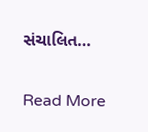સંચાલિત…

Read More